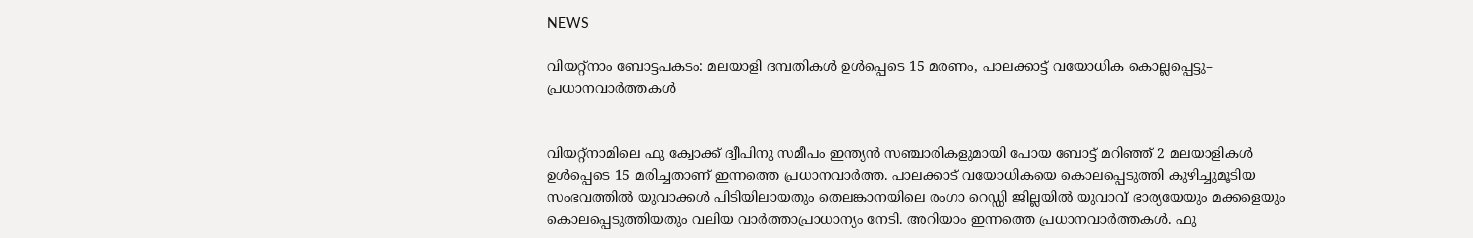NEWS

വിയറ്റ്നാം ബോട്ടപകടം: മലയാളി ദമ്പതികൾ ഉൾപ്പെടെ 15 മരണം, പാലക്കാട്ട് വയോധിക കൊല്ലപ്പെട്ടു– പ്രധാനവാർത്തകൾ


വിയറ്റ്നാമിലെ ഫു ക്വോക്ക് ദ്വീപിനു സമീപം ഇന്ത്യൻ സഞ്ചാരികളുമായി പോയ ബോട്ട് മറിഞ്ഞ് 2 മലയാളികൾ ഉൾപ്പെടെ 15 മരിച്ചതാണ് ഇന്നത്തെ പ്രധാനവാർത്ത. പാലക്കാട് വയോധികയെ കൊലപ്പെടുത്തി കുഴിച്ചുമൂടിയ സംഭവത്തിൽ യുവാക്കൾ പിടിയിലായതും തെലങ്കാനയിലെ രംഗാ റെഡ്ഡി ജില്ലയിൽ യുവാവ് ഭാര്യയേയും മക്കളെയും കൊലപ്പെടുത്തിയതും വലിയ വാർത്താപ്രാധാന്യം നേടി. അറിയാം ഇന്നത്തെ പ്രധാനവാർത്തകൾ. ഫു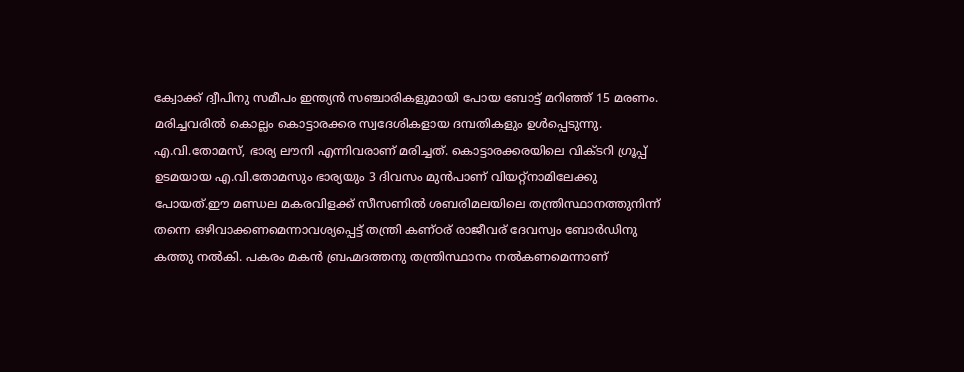ക്വോക്ക് ദ്വീപിനു സമീപം ഇന്ത്യൻ സഞ്ചാരികളുമായി പോയ ബോട്ട് മറിഞ്ഞ് 15 മരണം. മരിച്ചവരിൽ കൊല്ലം കൊട്ടാരക്കര സ്വദേശികളായ ദമ്പതികളും ഉൾപ്പെടുന്നു. എ.വി.തോമസ്, ഭാര്യ ലൗനി എന്നിവരാണ് മരിച്ചത്. കൊട്ടാരക്കരയിലെ വിക്ടറി ഗ്രൂപ്പ് ഉടമയായ എ.വി.തോമസും ഭാര്യയും 3 ദിവസം മുൻപാണ് വിയറ്റ്നാമിലേക്കു പോയത്.ഈ മണ്ഡല മകരവിളക്ക് സീസണില്‍ ശബരിമലയിലെ തന്ത്രിസ്ഥാനത്തുനിന്ന് തന്നെ ഒഴിവാക്കണമെന്നാവശ്യപ്പെട്ട് തന്ത്രി കണ്ഠര് രാജീവര് ദേവസ്വം ബോര്‍ഡിനു കത്തു നല്‍കി. പകരം മകന്‍ ബ്രഹ്മദത്തനു തന്ത്രിസ്ഥാനം നല്‍കണമെന്നാണ്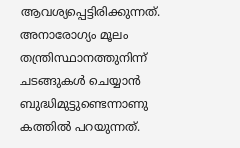ആവശ്യപ്പെട്ടിരിക്കുന്നത്. അനാരോഗ്യം മൂലം തന്ത്രിസ്ഥാനത്തുനിന്ന് ചടങ്ങുകള്‍ ചെയ്യാന്‍ ബുദ്ധിമുട്ടുണ്ടെന്നാണു കത്തില്‍ പറയുന്നത്.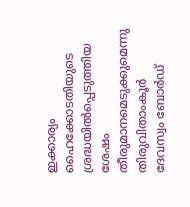ഇക്കാര്യം ഹൈക്കോടതിയുടെ ശ്രദ്ധയില്‍പ്പെടുത്തിയ ശേഷം തീരുമാനമെടുക്കുമെന്നു തിരുവിതാംകൂര്‍ ദേവസ്വം ബോര്‍ഡ്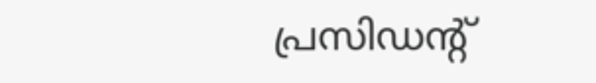പ്രസിഡന്റ്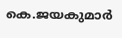കെ.ജയകുമാര്‍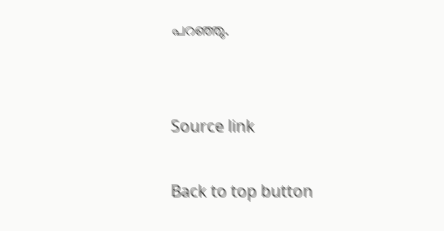പറഞ്ഞു.


Source link

Back to top button